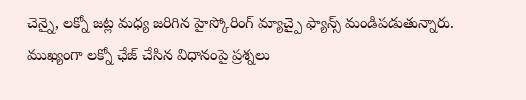చెన్నై, లక్నో జట్ల మధ్య జరిగిన హైస్కోరింగ్ మ్యాచ్పై ఫ్యాన్స్ మండిపడుతున్నారు. ముఖ్యంగా లక్నో ఛేజ్ చేసిన విధానంపై ప్రశ్నలు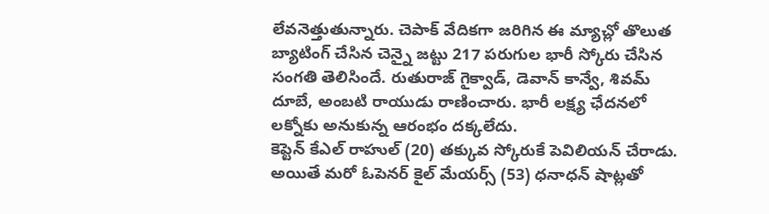లేవనెత్తుతున్నారు. చెపాక్ వేదికగా జరిగిన ఈ మ్యాచ్లో తొలుత బ్యాటింగ్ చేసిన చెన్నై జట్టు 217 పరుగుల భారీ స్కోరు చేసిన సంగతి తెలిసిందే. రుతురాజ్ గైక్వాడ్, డెవాన్ కాన్వే, శివమ్ దూబే, అంబటి రాయుడు రాణించారు. భారీ లక్ష్య ఛేదనలో లక్నోకు అనుకున్న ఆరంభం దక్కలేదు.
కెప్టెన్ కేఎల్ రాహుల్ (20) తక్కువ స్కోరుకే పెవిలియన్ చేరాడు. అయితే మరో ఓపెనర్ కైల్ మేయర్స్ (53) ధనాధన్ షాట్లతో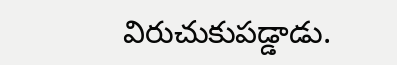విరుచుకుపడ్డాడు.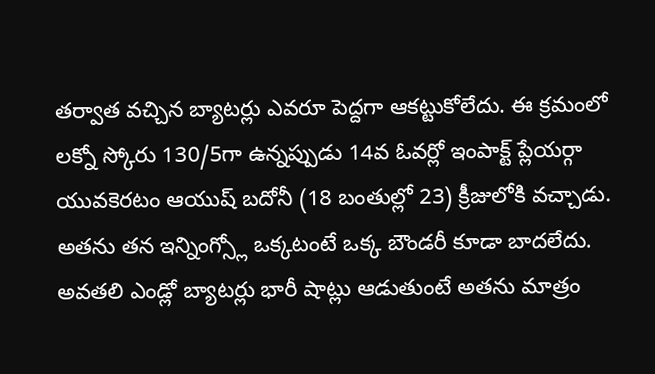తర్వాత వచ్చిన బ్యాటర్లు ఎవరూ పెద్దగా ఆకట్టుకోలేదు. ఈ క్రమంలో లక్నో స్కోరు 130/5గా ఉన్నప్పుడు 14వ ఓవర్లో ఇంపాక్ట్ ప్లేయర్గా యువకెరటం ఆయుష్ బదోనీ (18 బంతుల్లో 23) క్రీజులోకి వచ్చాడు. అతను తన ఇన్నింగ్స్లో ఒక్కటంటే ఒక్క బౌండరీ కూడా బాదలేదు. అవతలి ఎండ్లో బ్యాటర్లు భారీ షాట్లు ఆడుతుంటే అతను మాత్రం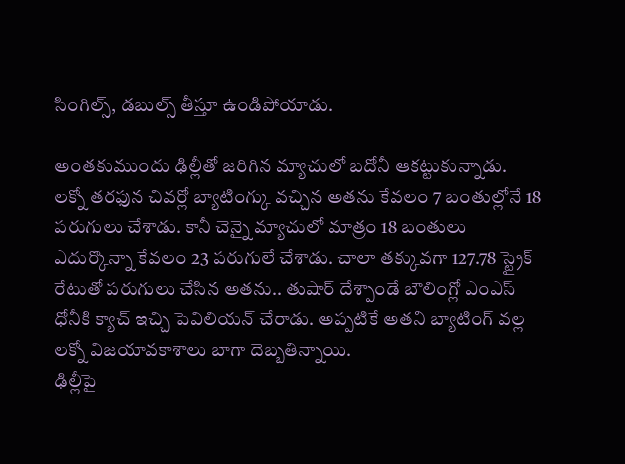సింగిల్స్, డబుల్స్ తీస్తూ ఉండిపోయాడు.

అంతకుముందు ఢిల్లీతో జరిగిన మ్యాచులో బదోనీ ఆకట్టుకున్నాడు. లక్నో తరఫున చివర్లో బ్యాటింగ్కు వచ్చిన అతను కేవలం 7 బంతుల్లోనే 18 పరుగులు చేశాడు. కానీ చెన్నై మ్యాచులో మాత్రం 18 బంతులు ఎదుర్కొన్నా కేవలం 23 పరుగులే చేశాడు. చాలా తక్కువగా 127.78 స్ట్రైక్ రేటుతో పరుగులు చేసిన అతను.. తుషార్ దేశ్పాండే బౌలింగ్లో ఎంఎస్ ధోనీకి క్యాచ్ ఇచ్చి పెవిలియన్ చేరాడు. అప్పటికే అతని బ్యాటింగ్ వల్ల లక్నో విజయావకాశాలు బాగా దెబ్బతిన్నాయి.
ఢిల్లీపై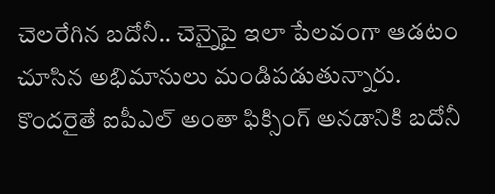చెలరేగిన బదోనీ.. చెన్నైపై ఇలా పేలవంగా ఆడటం చూసిన అభిమానులు మండిపడుతున్నారు. కొందరైతే ఐపీఎల్ అంతా ఫిక్సింగ్ అనడానికి బదోనీ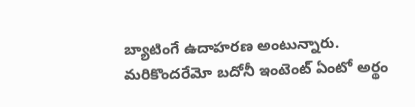బ్యాటింగే ఉదాహరణ అంటున్నారు. మరికొందరేమో బదోనీ ఇంటెంట్ ఏంటో అర్థం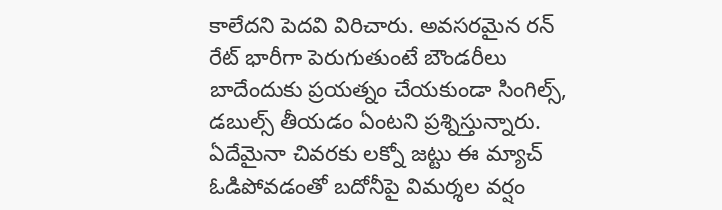కాలేదని పెదవి విరిచారు. అవసరమైన రన్ రేట్ భారీగా పెరుగుతుంటే బౌండరీలు బాదేందుకు ప్రయత్నం చేయకుండా సింగిల్స్, డబుల్స్ తీయడం ఏంటని ప్రశ్నిస్తున్నారు. ఏదేమైనా చివరకు లక్నో జట్టు ఈ మ్యాచ్ ఓడిపోవడంతో బదోనీపై విమర్శల వర్షం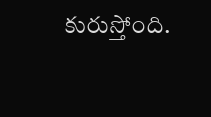కురుస్తోంది.